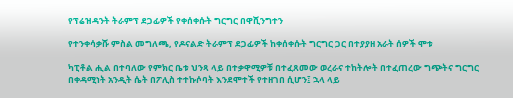የፕሬዝዳንት ትራምፕ ደጋፊዎች የቀሰቀሱት ግርግር በዋሺንግተን

የተንቀሳቃሹ ምስል መግለጫ, የዶናልድ ትራምፕ ደጋፊዎች ከቀሰቀሱት ግርግር ጋር በተያያዘ አራት ሰዎች ሞቱ

ካፒቶል ሒል በተባለው የምክር ቤቱ ህንጻ ላይ በተቃዋሚዎቹ በተፈጸመው ወረራና ተከትሎት በተፈጠረው ግጭትና ግርግር በቀዳሚነት አንዲት ሴት በፖሊስ ተተኩሶባት እንደሞተች የተዘገበ ሲሆን፤ ኋላ ላይ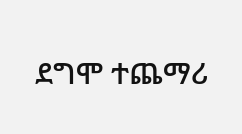ደግሞ ተጨማሪ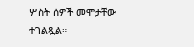ሦስት ሰዎች መሞታቸው ተገልጿል።